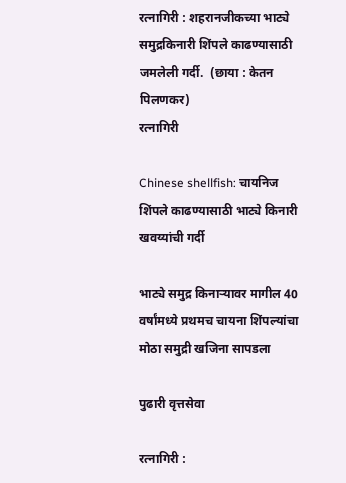रत्नागिरी : शहरानजीकच्या भाट्ये समुद्रकिनारी शिंपले काढण्यासाठी जमलेली गर्दी.  (छाया : केतन पिलणकर)
रत्नागिरी

Chinese shellfish: चायनिज शिंपले काढण्यासाठी भाट्ये किनारी खवय्यांची गर्दी

भाट्ये समुद्र किनार्‍यावर मागील 40 वर्षांमध्ये प्रथमच चायना शिंपल्यांचा मोठा समुद्री खजिना सापडला

पुढारी वृत्तसेवा

रत्नागिरी :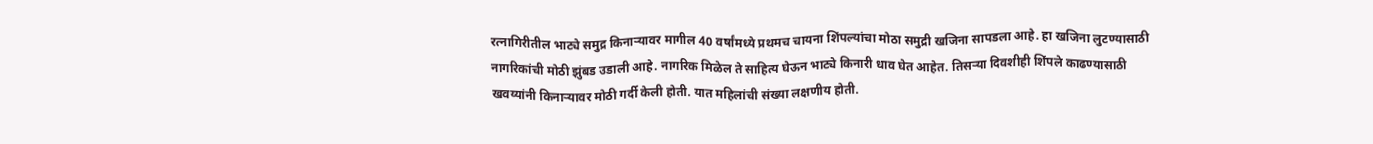रत्नागिरीतील भाट्ये समुद्र किनार्‍यावर मागील 40 वर्षांमध्ये प्रथमच चायना शिंपल्यांचा मोठा समुद्री खजिना सापडला आहे. हा खजिना लुटण्यासाठी नागरिकांची मोठी झुंबड उडाली आहे. नागरिक मिळेल ते साहित्य घेऊन भाट्ये किनारी धाव घेत आहेत. तिसर्‍या दिवशीही शिंपले काढण्यासाठी खवय्यांनी किनार्‍यावर मोठी गर्दी केली होती. यात महिलांची संख्या लक्षणीय होती.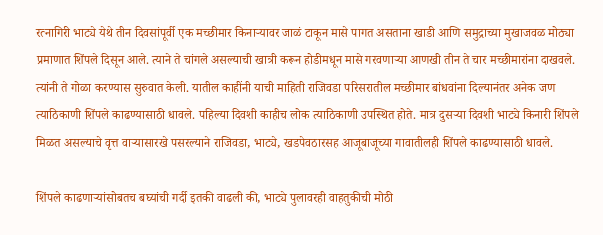रत्नागिरी भाट्ये येथे तीन दिवसांपूर्वी एक मच्छीमार किनार्‍यावर जाळं टाकून मासे पागत असताना खाडी आणि समुद्राच्या मुखाजवळ मोठ्या प्रमाणात शिंपले दिसून आले. त्याने ते चांगले असल्याची खात्री करून होडीमधून मासे गरवणार्‍या आणखी तीन ते चार मच्छीमारांना दाखवले. त्यांनी ते गोळा करण्यास सुरुवात केली. यातील काहींनी याची माहिती राजिवडा परिसरातील मच्छीमार बांधवांना दिल्यानंतर अनेक जण त्याठिकाणी शिंपले काढण्यासाठी धावले. पहिल्या दिवशी काहीच लोक त्याठिकाणी उपस्थित होते. मात्र दुसर्‍या दिवशी भाट्ये किनारी शिंपले मिळत असल्याचे वृत्त वार्‍यासारखे पसरल्याने राजिवडा, भाट्ये, खडपेवठारसह आजूबाजूच्या गावातीलही शिंपले काढण्यासाठी धावले.

शिंपले काढणार्‍यांसोबतच बघ्यांची गर्दी इतकी वाढली की, भाट्ये पुलावरही वाहतुकीची मोठी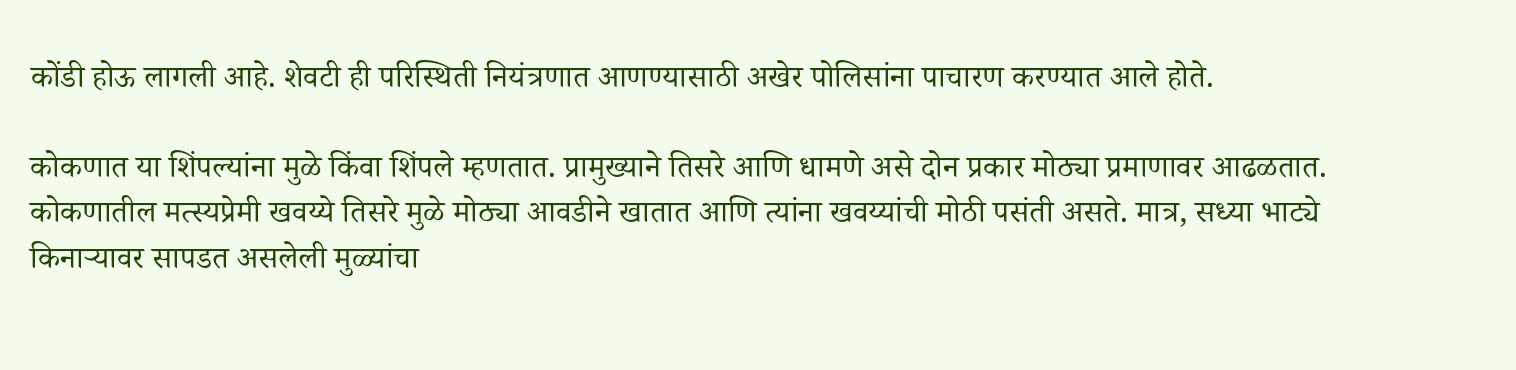कोंडी होऊ लागली आहे. शेवटी ही परिस्थिती नियंत्रणात आणण्यासाठी अखेर पोलिसांना पाचारण करण्यात आले होते.

कोकणात या शिंपल्यांना मुळे किंवा शिंपले म्हणतात. प्रामुख्याने तिसरे आणि धामणे असे दोन प्रकार मोठ्या प्रमाणावर आढळतात. कोकणातील मत्स्यप्रेमी खवय्ये तिसरे मुळे मोठ्या आवडीने खातात आणि त्यांना खवय्यांची मोठी पसंती असते. मात्र, सध्या भाट्ये किनार्‍यावर सापडत असलेली मुळ्यांचा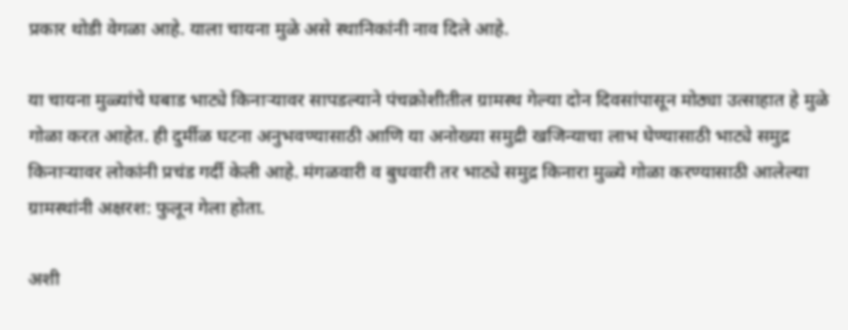प्रकार थोडी वेगळा आहे. याला चायना मुळे असे स्थानिकांनी नाव दिले आहे.

या चायना मुळ्यांचे घबाड भाट्ये किनार्‍यावर सापडल्याने पंचक्रोशीतील ग्रामस्थ गेल्या दोन दिवसांपासून मोठ्या उत्साहात हे मुळे गोळा करत आहेत. ही दुर्मीळ घटना अनुभवण्यासाठी आणि या अनोख्या समुद्री खजिन्याचा लाभ घेण्यासाठी भाट्ये समुद्र किनार्‍यावर लोकांनी प्रचंड गर्दी केली आहे. मंगळवारी व बुधवारी तर भाट्ये समुद्र किनारा मुळ्ये गोळा करण्यासाठी आलेल्या ग्रामस्थांनी अक्षरश: फुलून गेला होता.

अशी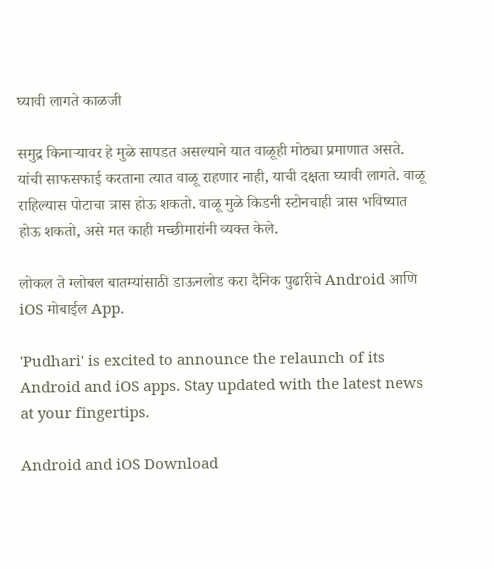घ्यावी लागते काळजी

समुद्र किनार्‍यावर हे मुळे सापडत असल्याने यात वाळूही मोठ्या प्रमाणात असते. यांची साफसफाई करताना त्यात वाळू राहणार नाही, याची दक्षता घ्यावी लागते. वाळू राहिल्यास पोटाचा त्रास होऊ शकतो. वाळू मुळे किडनी स्टोनचाही त्रास भविष्यात होऊ शकतो, असे मत काही मच्छीमारांनी व्यक्त केले.

लोकल ते ग्लोबल बातम्यांसाठी डाऊनलोड करा दैनिक पुढारीचे Android आणि iOS मोबाईल App.

'Pudhari' is excited to announce the relaunch of its Android and iOS apps. Stay updated with the latest news at your fingertips.

Android and iOS Download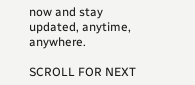now and stay updated, anytime, anywhere.

SCROLL FOR NEXT